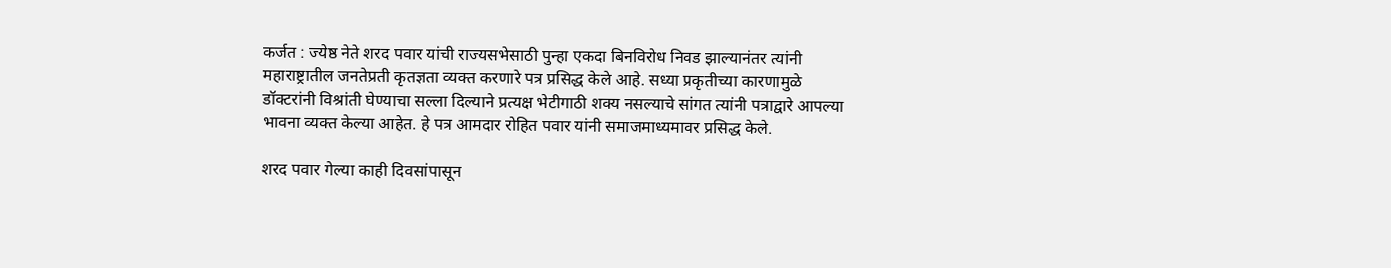कर्जत : ज्येष्ठ नेते शरद पवार यांची राज्यसभेसाठी पुन्हा एकदा बिनविरोध निवड झाल्यानंतर त्यांनी महाराष्ट्रातील जनतेप्रती कृतज्ञता व्यक्त करणारे पत्र प्रसिद्ध केले आहे. सध्या प्रकृतीच्या कारणामुळे डॉक्टरांनी विश्रांती घेण्याचा सल्ला दिल्याने प्रत्यक्ष भेटीगाठी शक्य नसल्याचे सांगत त्यांनी पत्राद्वारे आपल्या भावना व्यक्त केल्या आहेत. हे पत्र आमदार रोहित पवार यांनी समाजमाध्यमावर प्रसिद्ध केले.

शरद पवार गेल्या काही दिवसांपासून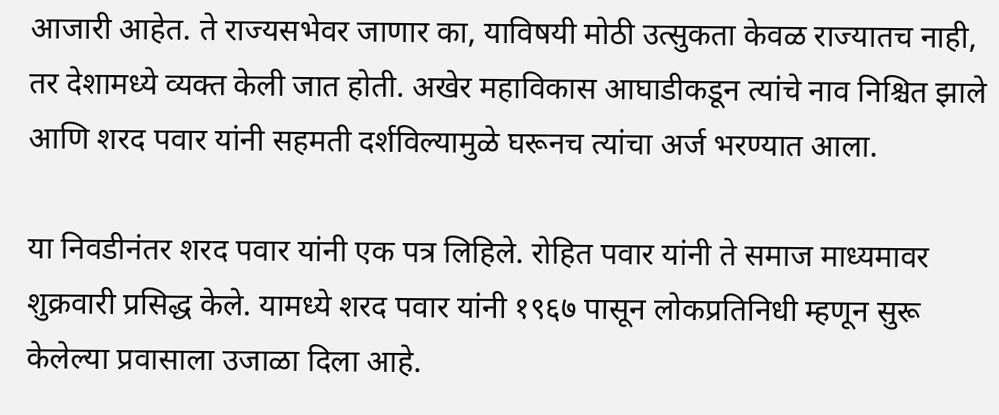आजारी आहेत. ते राज्यसभेवर जाणार का, याविषयी मोठी उत्सुकता केवळ राज्यातच नाही, तर देशामध्ये व्यक्त केली जात होती. अखेर महाविकास आघाडीकडून त्यांचे नाव निश्चित झाले आणि शरद पवार यांनी सहमती दर्शविल्यामुळे घरूनच त्यांचा अर्ज भरण्यात आला.

या निवडीनंतर शरद पवार यांनी एक पत्र लिहिले. रोहित पवार यांनी ते समाज माध्यमावर शुक्रवारी प्रसिद्ध केले. यामध्ये शरद पवार यांनी १९६७ पासून लोकप्रतिनिधी म्हणून सुरू केलेल्या प्रवासाला उजाळा दिला आहे.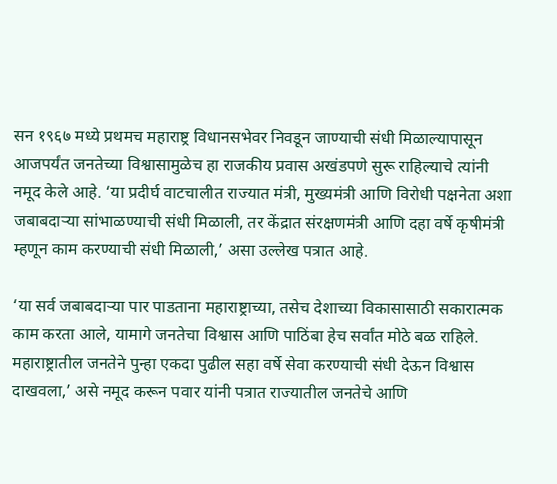सन १९६७ मध्ये प्रथमच महाराष्ट्र विधानसभेवर निवडून जाण्याची संधी मिळाल्यापासून आजपर्यंत जनतेच्या विश्वासामुळेच हा राजकीय प्रवास अखंडपणे सुरू राहिल्याचे त्यांनी नमूद केले आहे. ‘या प्रदीर्घ वाटचालीत राज्यात मंत्री, मुख्यमंत्री आणि विरोधी पक्षनेता अशा जबाबदाऱ्या सांभाळण्याची संधी मिळाली, तर केंद्रात संरक्षणमंत्री आणि दहा वर्षे कृषीमंत्री म्हणून काम करण्याची संधी मिळाली,’ असा उल्लेख पत्रात आहे.

‘या सर्व जबाबदाऱ्या पार पाडताना महाराष्ट्राच्या, तसेच देशाच्या विकासासाठी सकारात्मक काम करता आले, यामागे जनतेचा विश्वास आणि पाठिंबा हेच सर्वांत मोठे बळ राहिले. महाराष्ट्रातील जनतेने पुन्हा एकदा पुढील सहा वर्षे सेवा करण्याची संधी देऊन विश्वास दाखवला,’ असे नमूद करून पवार यांनी पत्रात राज्यातील जनतेचे आणि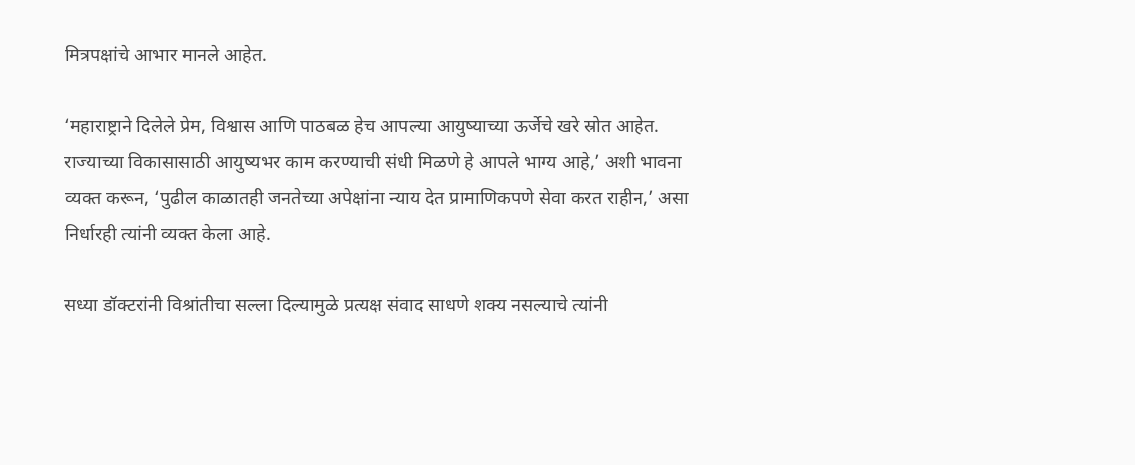मित्रपक्षांचे आभार मानले आहेत.

‘महाराष्ट्राने दिलेले प्रेम, विश्वास आणि पाठबळ हेच आपल्या आयुष्याच्या ऊर्जेचे खरे स्रोत आहेत. राज्याच्या विकासासाठी आयुष्यभर काम करण्याची संधी मिळणे हे आपले भाग्य आहे,’ अशी भावना व्यक्त करून, ‘पुढील काळातही जनतेच्या अपेक्षांना न्याय देत प्रामाणिकपणे सेवा करत राहीन,’ असा निर्धारही त्यांनी व्यक्त केला आहे.

सध्या डॉक्टरांनी विश्रांतीचा सल्ला दिल्यामुळे प्रत्यक्ष संवाद साधणे शक्य नसल्याचे त्यांनी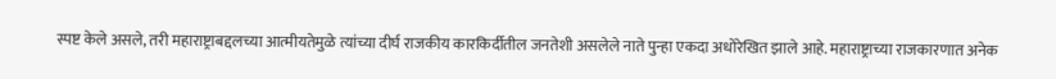स्पष्ट केले असले, तरी महाराष्ट्राबद्दलच्या आत्मीयतेमुळे त्यांच्या दीर्घ राजकीय कारकिर्दीतील जनतेशी असलेले नाते पुन्हा एकदा अधोरेखित झाले आहे. महाराष्ट्राच्या राजकारणात अनेक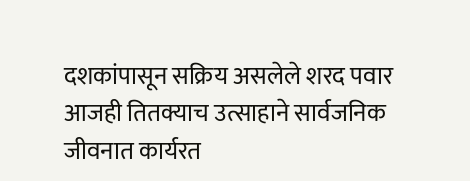दशकांपासून सक्रिय असलेले शरद पवार आजही तितक्याच उत्साहाने सार्वजनिक जीवनात कार्यरत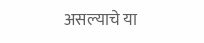असल्याचे या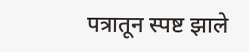पत्रातून स्पष्ट झाले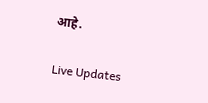आहे.

Live Updates